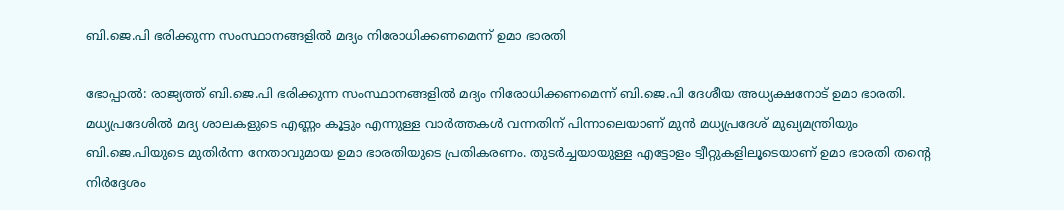ബി.ജെ.പി ഭരിക്കുന്ന സംസ്ഥാനങ്ങളില്‍ മദ്യം നിരോധിക്കണമെന്ന് ഉമാ ഭാരതി

ഭോപ്പാല്‍: രാജ്യത്ത് ബി.ജെ.പി ഭരിക്കുന്ന സംസ്ഥാനങ്ങളില്‍ മദ്യം നിരോധിക്കണമെന്ന് ബി.ജെ.പി ദേശീയ അധ്യക്ഷനോട് ഉമാ ഭാരതി. മധ്യപ്രദേശില്‍ മദ്യ ശാലകളുടെ എണ്ണം കൂട്ടും എന്നുള്ള വാര്‍ത്തകള്‍ വന്നതിന് പിന്നാലെയാണ് മുന്‍ മധ്യപ്രദേശ് മുഖ്യമന്ത്രിയും ബി.ജെ.പിയുടെ മുതിര്‍ന്ന നേതാവുമായ ഉമാ ഭാരതിയുടെ പ്രതികരണം. തുടര്‍ച്ചയായുള്ള എട്ടോളം ട്വീറ്റുകളിലൂടെയാണ് ഉമാ ഭാരതി തന്റെ നിര്‍ദ്ദേശം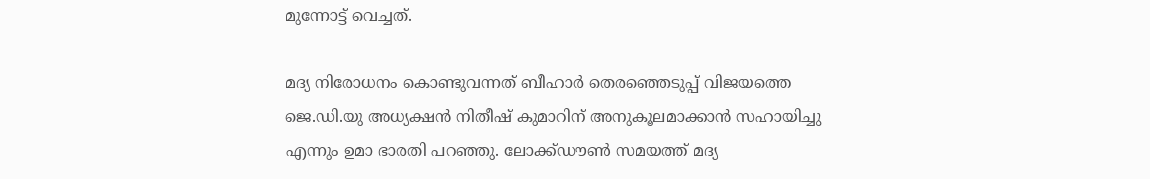മുന്നോട്ട് വെച്ചത്.

മദ്യ നിരോധനം കൊണ്ടുവന്നത് ബീഹാര്‍ തെരഞ്ഞെടുപ്പ് വിജയത്തെ ജെ.ഡി.യു അധ്യക്ഷന്‍ നിതീഷ് കുമാറിന് അനുകൂലമാക്കാന്‍ സഹായിച്ചു എന്നും ഉമാ ഭാരതി പറഞ്ഞു. ലോക്ക്ഡൗണ്‍ സമയത്ത് മദ്യ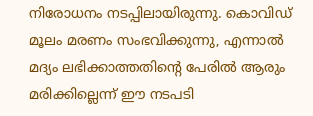നിരോധനം നടപ്പിലായിരുന്നു. കൊവിഡ് മൂലം മരണം സംഭവിക്കുന്നു, എന്നാല്‍ മദ്യം ലഭിക്കാത്തതിന്റെ പേരില്‍ ആരും മരിക്കില്ലെന്ന് ഈ നടപടി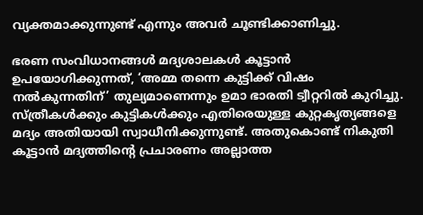വ്യക്തമാക്കുന്നുണ്ട് എന്നും അവര്‍ ചൂണ്ടിക്കാണിച്ചു.

ഭരണ സംവിധാനങ്ങള്‍ മദ്യശാലകള്‍ കൂട്ടാന്‍ ഉപയോഗിക്കുന്നത്, ‘അമ്മ തന്നെ കുട്ടിക്ക് വിഷം നല്‍കുന്നതിന്’ തുല്യമാണെന്നും ഉമാ ഭാരതി ട്വീറ്ററില്‍ കുറിച്ചു. സ്ത്രീകള്‍ക്കും കുട്ടികള്‍ക്കും എതിരെയുള്ള കുറ്റകൃത്യങ്ങളെ മദ്യം അതിയായി സ്വാധീനിക്കുന്നുണ്ട്. അതുകൊണ്ട് നികുതി കൂട്ടാന്‍ മദ്യത്തിന്റെ പ്രചാരണം അല്ലാത്ത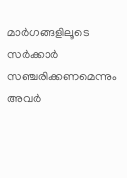മാര്‍ഗങ്ങളിലൂടെ സര്‍ക്കാര്‍ സഞ്ചരിക്കണമെന്നും അവര്‍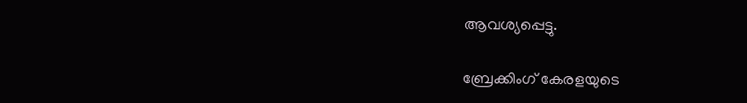ആവശ്യപ്പെട്ടു.

ബ്രേക്കിംഗ് കേരളയുടെ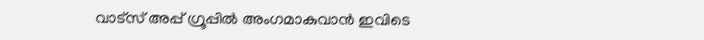വാട്സ് അപ്പ് ഗ്രൂപ്പിൽ അംഗമാകുവാൻ ഇവിടെ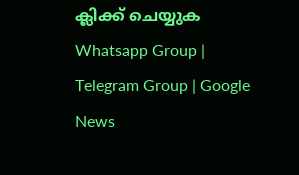ക്ലിക്ക് ചെയ്യുക Whatsapp Group | Telegram Group | Google News